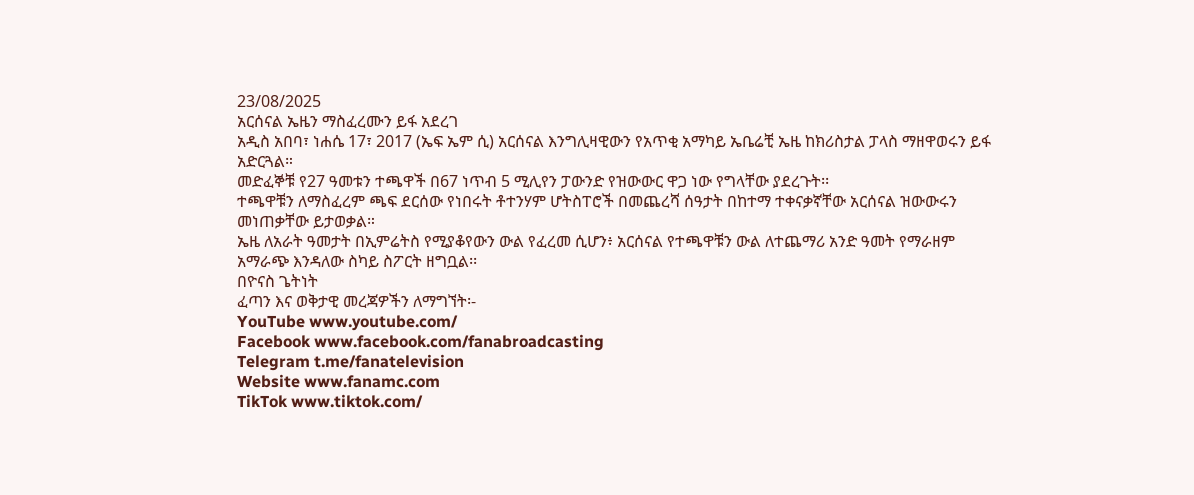23/08/2025
አርሰናል ኤዜን ማስፈረሙን ይፋ አደረገ
አዲስ አበባ፣ ነሐሴ 17፣ 2017 (ኤፍ ኤም ሲ) አርሰናል እንግሊዛዊውን የአጥቂ አማካይ ኤቤሬቺ ኤዜ ከክሪስታል ፓላስ ማዘዋወሩን ይፋ አድርጓል።
መድፈኞቹ የ27 ዓመቱን ተጫዋች በ67 ነጥብ 5 ሚሊየን ፓውንድ የዝውውር ዋጋ ነው የግላቸው ያደረጉት፡፡
ተጫዋቹን ለማስፈረም ጫፍ ደርሰው የነበሩት ቶተንሃም ሆትስፐሮች በመጨረሻ ሰዓታት በከተማ ተቀናቃኛቸው አርሰናል ዝውውሩን መነጠቃቸው ይታወቃል።
ኤዜ ለአራት ዓመታት በኢምሬትስ የሚያቆየውን ውል የፈረመ ሲሆን፥ አርሰናል የተጫዋቹን ውል ለተጨማሪ አንድ ዓመት የማራዘም አማራጭ እንዳለው ስካይ ስፖርት ዘግቧል፡፡
በዮናስ ጌትነት
ፈጣን እና ወቅታዊ መረጃዎችን ለማግኘት፡-
YouTube www.youtube.com/
Facebook www.facebook.com/fanabroadcasting
Telegram t.me/fanatelevision
Website www.fanamc.com
TikTok www.tiktok.com/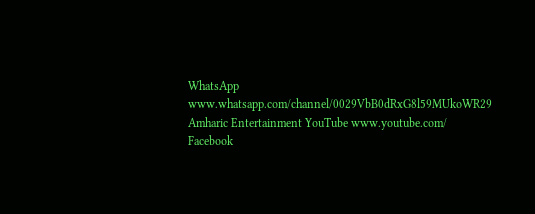WhatsApp www.whatsapp.com/channel/0029VbB0dRxG8l59MUkoWR29
Amharic Entertainment YouTube www.youtube.com/
Facebook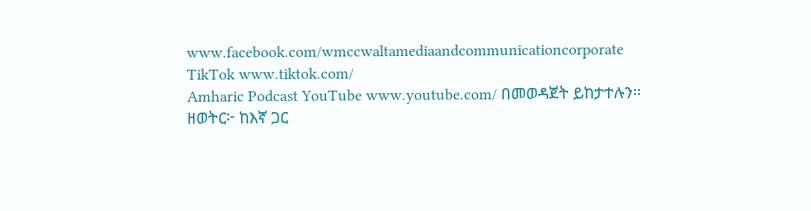www.facebook.com/wmccwaltamediaandcommunicationcorporate
TikTok www.tiktok.com/
Amharic Podcast YouTube www.youtube.com/ በመወዳጀት ይከታተሉን፡፡
ዘወትር፦ ከእኛ ጋር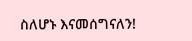ስለሆኑ እናመሰግናለን!